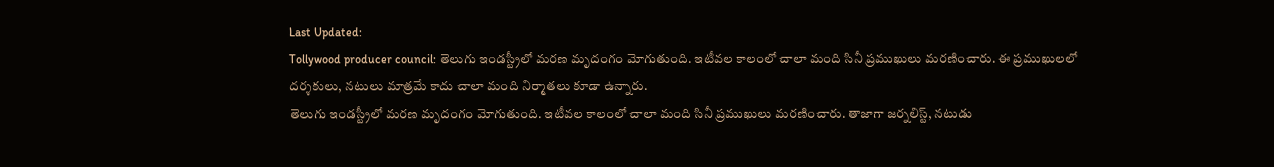Last Updated:
Tollywood producer council: తెలుగు ఇండస్ట్రీలో మరణ మృదంగం మోగుతుంది. ఇటీవల కాలంలో చాలా మంది సినీ ప్రముఖులు మరణించారు. ఈ ప్రముఖులలో దర్శకులు, నటులు మాత్రమే కాదు చాలా మంది నిర్మాతలు కూడా ఉన్నారు.
తెలుగు ఇండస్ట్రీలో మరణ మృదంగం మోగుతుంది. ఇటీవల కాలంలో చాలా మంది సినీ ప్రముఖులు మరణించారు. తాజాగా జర్నలిస్ట్, నటుడు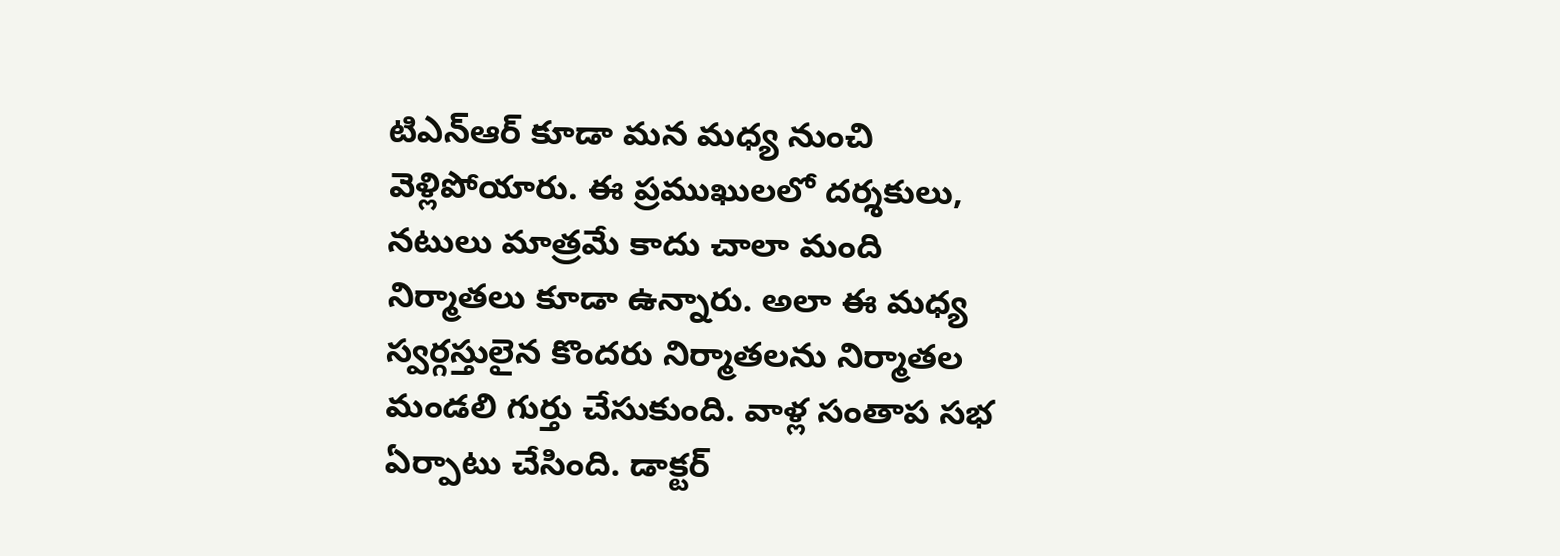టిఎన్ఆర్ కూడా మన మధ్య నుంచి వెళ్లిపోయారు. ఈ ప్రముఖులలో దర్శకులు, నటులు మాత్రమే కాదు చాలా మంది నిర్మాతలు కూడా ఉన్నారు. అలా ఈ మధ్య స్వర్గస్తులైన కొందరు నిర్మాతలను నిర్మాతల మండలి గుర్తు చేసుకుంది. వాళ్ల సంతాప సభ ఏర్పాటు చేసింది. డాక్టర్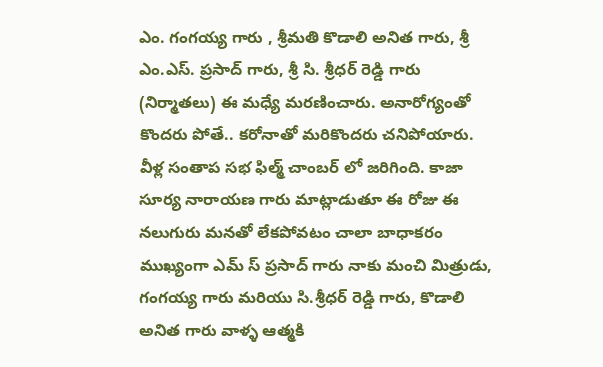ఎం. గంగయ్య గారు , శ్రీమతి కొడాలి అనిత గారు, శ్రీ ఎం.ఎస్. ప్రసాద్ గారు, శ్రీ సి. శ్రీధర్ రెడ్డి గారు (నిర్మాతలు) ఈ మధ్యే మరణించారు. అనారోగ్యంతో కొందరు పోతే.. కరోనాతో మరికొందరు చనిపోయారు. వీళ్ల సంతాప సభ ఫిల్మ్ చాంబర్ లో జరిగింది. కాజా సూర్య నారాయణ గారు మాట్లాడుతూ ఈ రోజు ఈ నలుగురు మనతో లేకపోవటం చాలా బాధాకరం ముఖ్యంగా ఎమ్ స్ ప్రసాద్ గారు నాకు మంచి మిత్రుడు, గంగయ్య గారు మరియు సి.శ్రీధర్ రెడ్డి గారు, కొడాలి అనిత గారు వాళ్ళ ఆత్మకి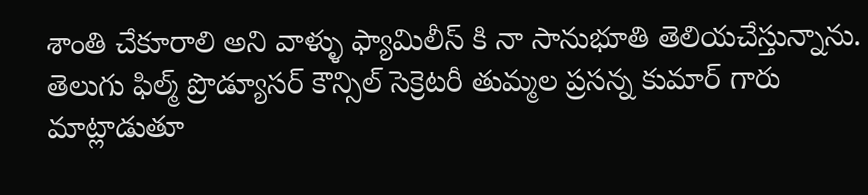శాంతి చేకూరాలి అని వాళ్ళు ఫ్యామిలీస్ కి నా సానుభూతి తెలియచేస్తున్నాను.
తెలుగు ఫిల్మ్ ప్రొడ్యూసర్ కౌన్సిల్ సెక్రెటరీ తుమ్మల ప్రసన్న కుమార్ గారు మాట్లాడుతూ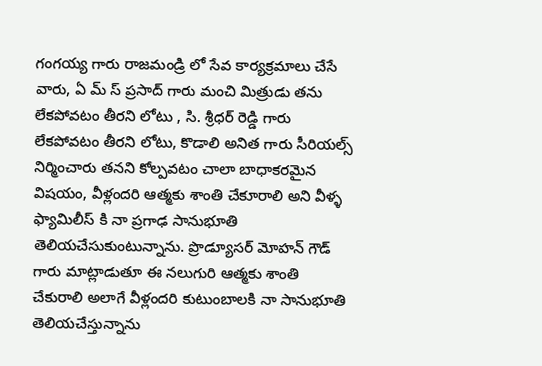గంగయ్య గారు రాజమండ్రి లో సేవ కార్యక్రమాలు చేసే వారు, ఏ మ్ స్ ప్రసాద్ గారు మంచి మిత్రుడు తను లేకపోవటం తీరని లోటు , సి. శ్రీధర్ రెడ్డి గారు లేకపోవటం తీరని లోటు, కొడాలి అనిత గారు సీరియల్స్ నిర్మించారు తనని కోల్పవటం చాలా బాధాకరమైన విషయం, వీళ్లందరి ఆత్మకు శాంతి చేకూరాలి అని వీళ్ళ ఫ్యామిలీస్ కి నా ప్రగాఢ సానుభూతి తెలియచేసుకుంటున్నాను. ప్రొడ్యూసర్ మోహన్ గౌడ్ గారు మాట్లాడుతూ ఈ నలుగురి ఆత్మకు శాంతి చేకురాలి అలాగే వీళ్లందరి కుటుంబాలకి నా సానుభూతి తెలియచేస్తున్నాను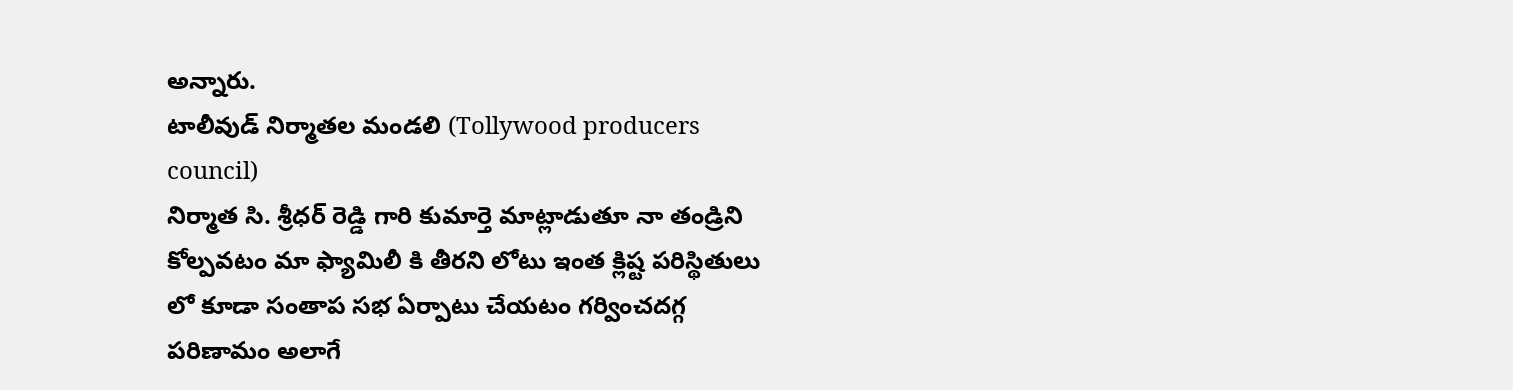అన్నారు.
టాలీవుడ్ నిర్మాతల మండలి (Tollywood producers council)
నిర్మాత సి. శ్రీధర్ రెడ్డి గారి కుమార్తె మాట్లాడుతూ నా తండ్రిని కోల్పవటం మా ఫ్యామిలీ కి తీరని లోటు ఇంత క్లిష్ట పరిస్థితులు లో కూడా సంతాప సభ ఏర్పాటు చేయటం గర్వించదగ్గ పరిణామం అలాగే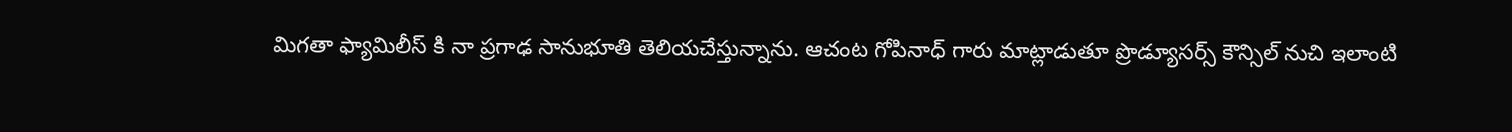మిగతా ఫ్యామిలీస్ కి నా ప్రగాఢ సానుభూతి తెలియచేస్తున్నాను. ఆచంట గోపినాధ్ గారు మాట్లాడుతూ ప్రొడ్యూసర్స్ కౌన్సిల్ నుచి ఇలాంటి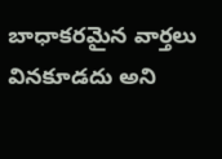బాధాకరమైన వార్తలు వినకూడదు అని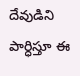దేవుడిని పార్ధిస్తూ ఈ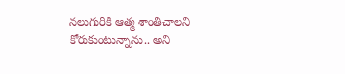నలుగురికి ఆత్మ శాంతిచాలని కోరుకుంటున్నాను.. అని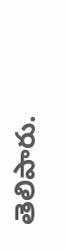తెలిపారు.